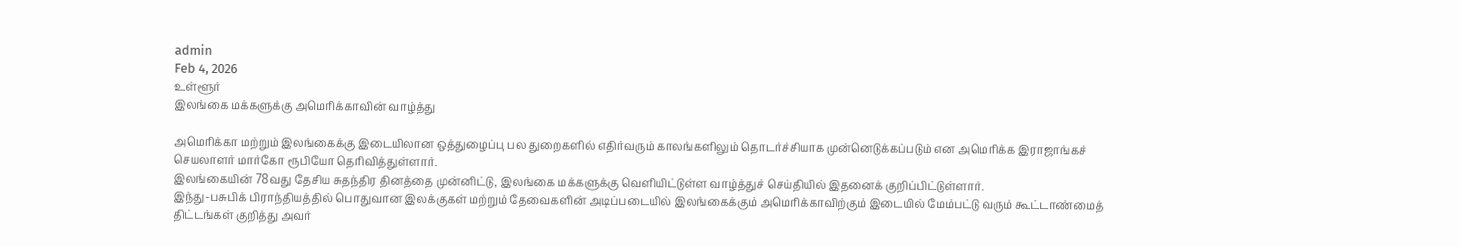admin
Feb 4, 2026
உள்ளூர்
இலங்கை மக்களுக்கு அமெரிக்காவின் வாழ்த்து

அமெரிக்கா மற்றும் இலங்கைக்கு இடையிலான ஒத்துழைப்பு பல துறைகளில் எதிர்வரும் காலங்களிலும் தொடர்ச்சியாக முன்னெடுக்கப்படும் என அமெரிக்க இராஜாங்கச் செயலாளர் மார்கோ ரூபியோ தெரிவித்துள்ளார்.
இலங்கையின் 78வது தேசிய சுதந்திர தினத்தை முன்னிட்டு, இலங்கை மக்களுக்கு வௌியிட்டுள்ள வாழ்த்துச் செய்தியில் இதனைக் குறிப்பிட்டுள்ளார்.
இந்து-பசுபிக் பிராந்தியத்தில் பொதுவான இலக்குகள் மற்றும் தேவைகளின் அடிப்படையில் இலங்கைக்கும் அமெரிக்காவிற்கும் இடையில் மேம்பட்டு வரும் கூட்டாண்மைத் திட்டங்கள் குறித்து அவர்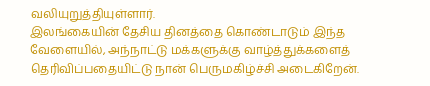வலியுறுத்தியுள்ளார்.
இலங்கையின் தேசிய தினத்தை கொண்டாடும் இந்த வேளையில், அந்நாட்டு மக்களுக்கு வாழ்த்துக்களைத் தெரிவிப்பதையிட்டு நான் பெருமகிழ்ச்சி அடைகிறேன்.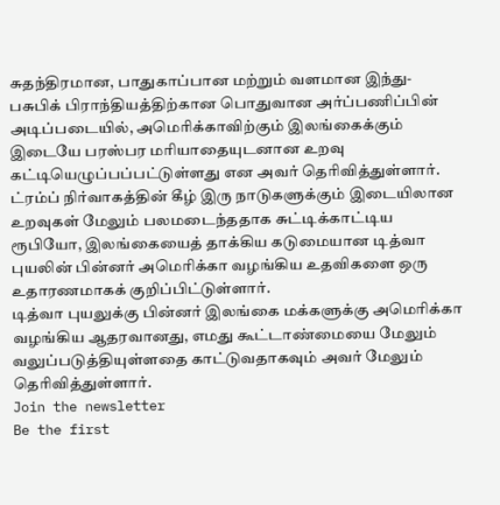சுதந்திரமான, பாதுகாப்பான மற்றும் வளமான இந்து-பசுபிக் பிராந்தியத்திற்கான பொதுவான அர்ப்பணிப்பின் அடிப்படையில், அமெரிக்காவிற்கும் இலங்கைக்கும் இடையே பரஸ்பர மரியாதையுடனான உறவு கட்டியெழுப்பப்பட்டுள்ளது என அவர் தெரிவித்துள்ளார்.
ட்ரம்ப் நிர்வாகத்தின் கீழ் இரு நாடுகளுக்கும் இடையிலான உறவுகள் மேலும் பலமடைந்ததாக சுட்டிக்காட்டிய ரூபியோ, இலங்கையைத் தாக்கிய கடுமையான டித்வா புயலின் பின்னர் அமெரிக்கா வழங்கிய உதவிகளை ஒரு உதாரணமாகக் குறிப்பிட்டுள்ளார்.
டித்வா புயலுக்கு பின்னர் இலங்கை மக்களுக்கு அமெரிக்கா வழங்கிய ஆதரவானது, எமது கூட்டாண்மையை மேலும் வலுப்படுத்தியுள்ளதை காட்டுவதாகவும் அவர் மேலும் தெரிவித்துள்ளார்.
Join the newsletter
Be the first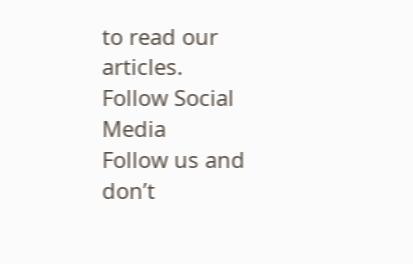to read our articles.
Follow Social Media
Follow us and don’t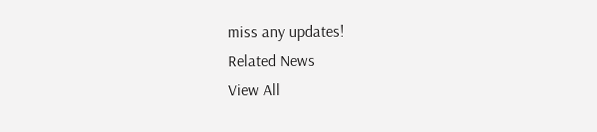miss any updates!
Related News
View All